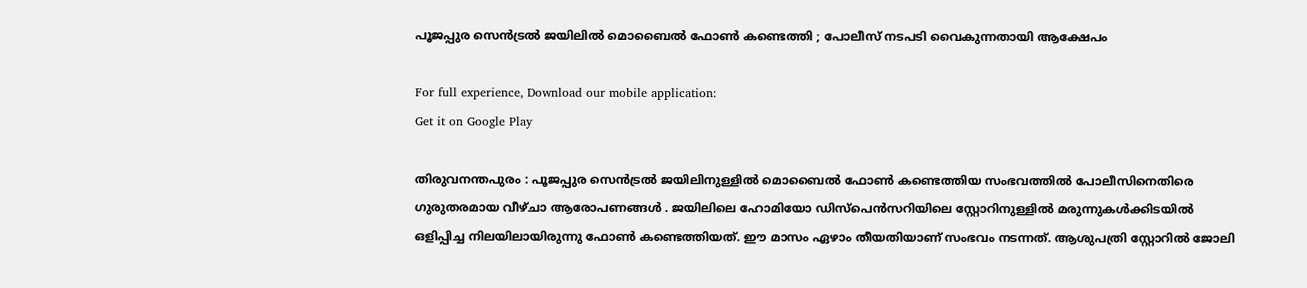പൂജപ്പുര സെൻട്രൽ ജയിലിൽ മൊബൈൽ ഫോൺ കണ്ടെത്തി ; പോലീസ് നടപടി വൈകുന്നതായി ആക്ഷേപം

For full experience, Download our mobile application:
Get it on Google Play

തിരുവനന്തപുരം : പൂജപ്പുര സെൻട്രൽ ജയിലിനുള്ളിൽ മൊബൈൽ ഫോൺ കണ്ടെത്തിയ സംഭവത്തിൽ പോലീസിനെതിരെ ഗുരുതരമായ വീഴ്ചാ ആരോപണങ്ങൾ . ജയിലിലെ ഹോമിയോ ഡിസ്പെൻസറിയിലെ സ്റ്റോറിനുള്ളിൽ മരുന്നുകൾക്കിടയിൽ ഒളിപ്പിച്ച നിലയിലായിരുന്നു ഫോൺ കണ്ടെത്തിയത്. ഈ മാസം ഏഴാം തീയതിയാണ് സംഭവം നടന്നത്. ആശുപത്രി സ്റ്റോറിൽ ജോലി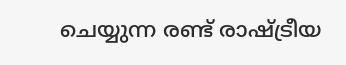ചെയ്യുന്ന രണ്ട് രാഷ്ട്രീയ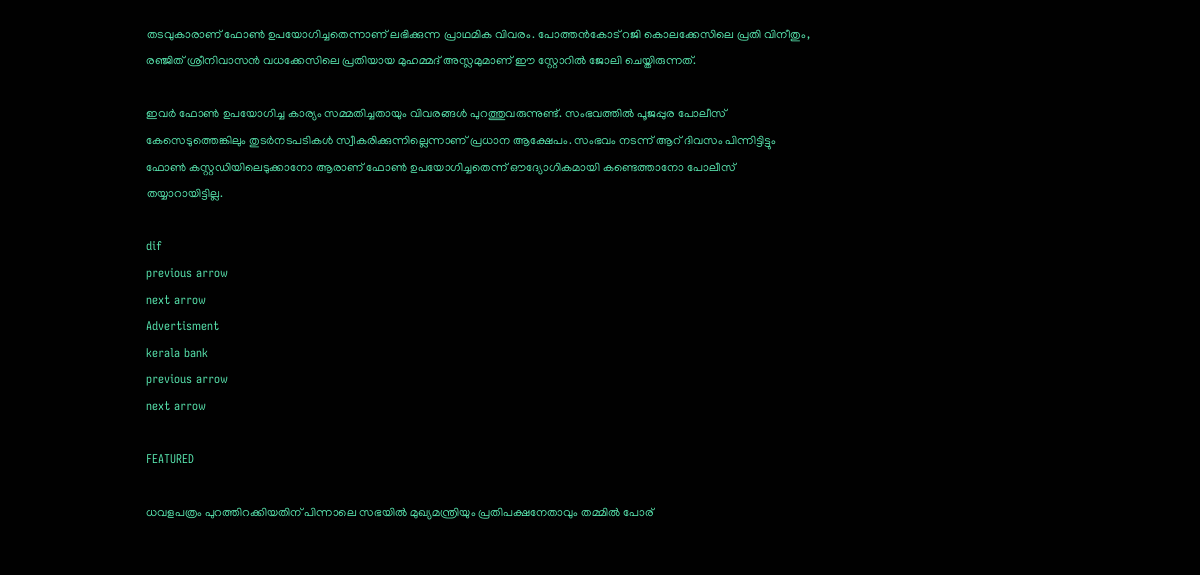തടവുകാരാണ് ഫോൺ ഉപയോഗിച്ചതെന്നാണ് ലഭിക്കുന്ന പ്രാഥമിക വിവരം. പോത്തൻകോട് റജി കൊലക്കേസിലെ പ്രതി വിനീതും, രഞ്ജിത് ശ്രീനിവാസൻ വധക്കേസിലെ പ്രതിയായ മുഹമ്മദ് അസ്ലമുമാണ് ഈ സ്റ്റോറിൽ ജോലി ചെയ്തിരുന്നത്.

ഇവർ ഫോൺ ഉപയോഗിച്ച കാര്യം സമ്മതിച്ചതായും വിവരങ്ങൾ പുറത്തുവരുന്നുണ്ട്. സംഭവത്തിൽ പൂജപ്പുര പോലീസ് കേസെടുത്തെങ്കിലും തുടർനടപടികൾ സ്വീകരിക്കുന്നില്ലെന്നാണ് പ്രധാന ആക്ഷേപം. സംഭവം നടന്ന് ആറ് ദിവസം പിന്നിട്ടിട്ടും ഫോൺ കസ്റ്റഡിയിലെടുക്കാനോ ആരാണ് ഫോൺ ഉപയോഗിച്ചതെന്ന് ഔദ്യോഗികമായി കണ്ടെത്താനോ പോലീസ് തയ്യാറായിട്ടില്ല.

dif
previous arrow
next arrow
Advertisment
kerala bank
previous arrow
next arrow

FEATURED

ധവളപത്രം പുറത്തിറക്കിയതിന് പിന്നാലെ സഭയിൽ മുഖ്യമന്ത്രിയും പ്രതിപക്ഷനേതാവും തമ്മിൽ പോര്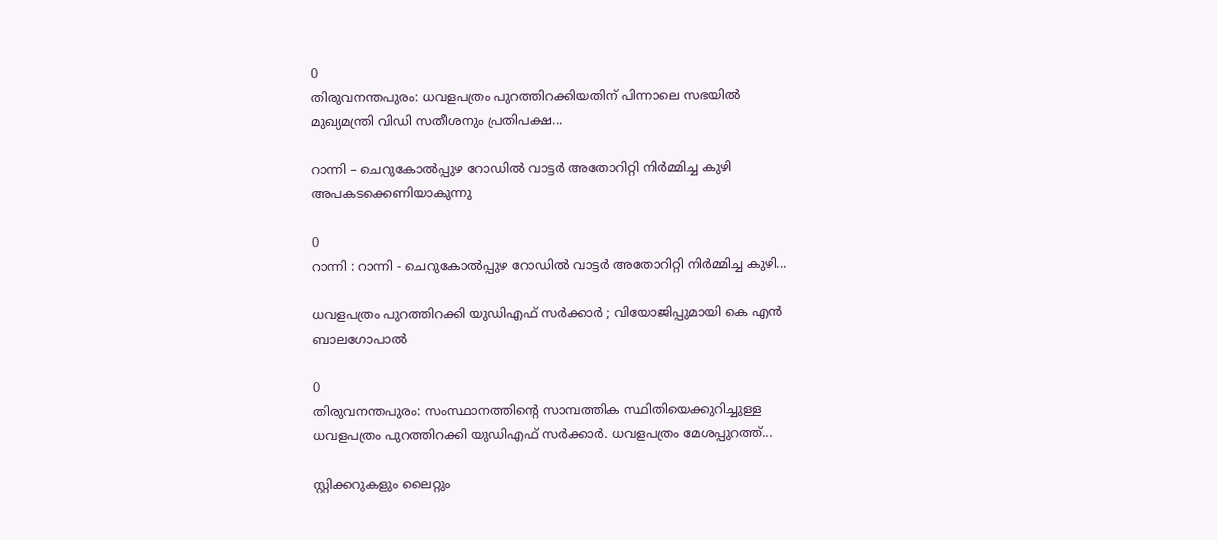0
തിരുവനന്തപുരം: ധവളപത്രം പുറത്തിറക്കിയതിന് പിന്നാലെ സഭയിൽ മുഖ്യമന്ത്രി വിഡി സതീശനും പ്രതിപക്ഷ...

റാന്നി – ചെറുകോല്‍പ്പുഴ റോഡില്‍ വാട്ടര്‍ അതോറിറ്റി നിര്‍മ്മിച്ച കുഴി അപകടക്കെണിയാകുന്നു

0
റാന്നി : റാന്നി - ചെറുകോല്‍പ്പുഴ റോഡില്‍ വാട്ടര്‍ അതോറിറ്റി നിര്‍മ്മിച്ച കുഴി...

ധവളപത്രം പുറത്തിറക്കി യുഡിഎഫ് സർക്കാർ ; വിയോജിപ്പുമായി കെ എൻ ബാലഗോപാൽ

0
തിരുവനന്തപുരം: സംസ്ഥാനത്തിന്‍റെ സാമ്പത്തിക സ്ഥിതിയെക്കുറിച്ചുള്ള ധവളപത്രം പുറത്തിറക്കി യുഡിഎഫ് സർക്കാർ. ധവളപത്രം മേശപ്പുറത്ത്...

സ്റ്റിക്കറുകളും ലൈറ്റും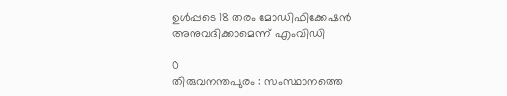ഉള്‍പ്പടെ 18 തരം മോഡിഫിക്കേഷന്‍ അനുവദിക്കാമെന്ന് എംവിഡി

0
തിരുവനന്തപുരം : സംസ്ഥാനത്തെ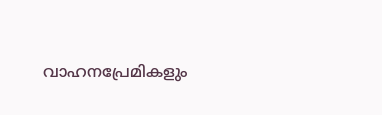വാഹനപ്രേമികളും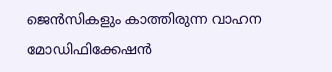ജെന്‍സികളും കാത്തിരുന്ന വാഹന മോഡിഫിക്കേഷന്‍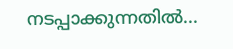നടപ്പാക്കുന്നതില്‍...